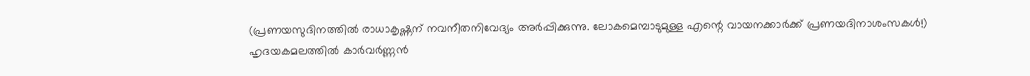(പ്രണയസുദിനത്തിൽ രാധാകൃഷ്ണന് നവനീതനിവേദ്യം അർപ്പിക്കുന്നു. ലോകമെമ്പാടുമുള്ള എന്റെ വായനക്കാർക്ക് പ്രണയദിനാശംസകൾ!)
ഹൃദയകമലത്തിൽ കാർവർണ്ണൻ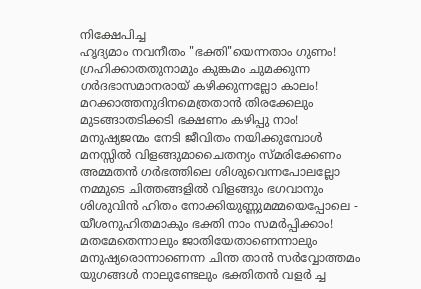നിക്ഷേപിച്ച
ഹൃദ്യമാം നവനീതം "ഭക്തി"യെന്നതാം ഗുണം!
ഗ്രഹിക്കാതതുനാമും കുങ്കമം ചുമക്കുന്ന
ഗർദഭാസമാനരായ് കഴിക്കുന്നല്ലോ കാലം!
മറക്കാത്തനുദിനമെത്രതാൻ തിരക്കേലും
മുടങ്ങാതടിക്കടി ഭക്ഷണം കഴിപ്പു നാം!
മനുഷ്യജന്മം നേടി ജീവിതം നയിക്കുമ്പോൾ
മനസ്സിൽ വിളങ്ങുമാചൈതന്യം സ്മരിക്കേണം
അമ്മതൻ ഗർഭത്തിലെ ശിശുവെന്നപോലല്ലോ
നമ്മുടെ ചിത്തങ്ങളിൽ വിളങ്ങും ഭഗവാനും
ശിശുവിൻ ഹിതം നോക്കിയുണ്ണുമമ്മയെപ്പോലെ -
യീശനുഹിതമാകും ഭക്തി നാം സമർപ്പിക്കാം!
മതമേതെന്നാലും ജാതിയേതാണെന്നാലും
മനുഷ്യരൊന്നാണെന്ന ചിന്ത താൻ സർവ്വോത്തമം
യുഗങ്ങൾ നാലുണ്ടേലും ഭക്തിതൻ വളർ ച്ച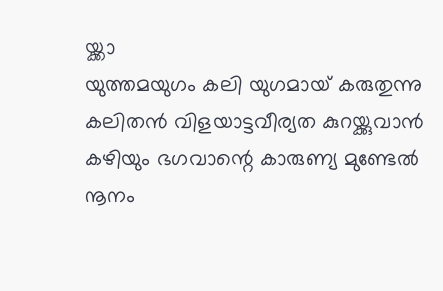യ്ക്കാ
യുത്തമയുഗം കലി യുഗമായ് കരുതുന്നു
കലിതൻ വിളയാട്ടവീര്യത കുറയ്ക്കുവാൻ
കഴിയും ഭഗവാന്റെ കാരുണ്യ മുണ്ടേൽ നൂനം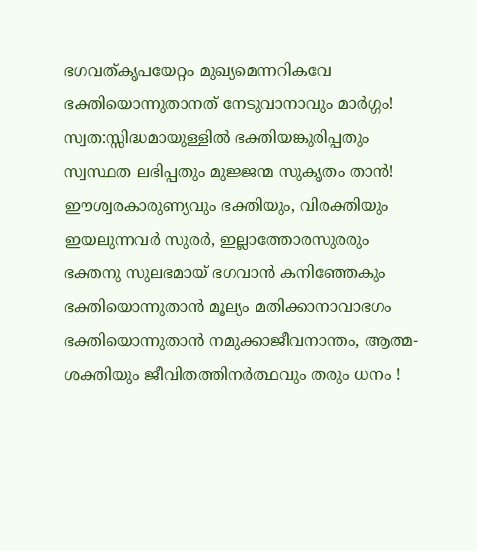ഭഗവത്കൃപയേറ്റം മുഖ്യമെന്നറികവേ
ഭക്തിയൊന്നുതാനത് നേടുവാനാവും മാർഗ്ഗം!
സ്വത:സ്സിദ്ധമായുള്ളിൽ ഭക്തിയങ്കുരിപ്പതും
സ്വസ്ഥത ലഭിപ്പതും മുജ്ജന്മ സുകൃതം താൻ!
ഈശ്വരകാരുണ്യവും ഭക്തിയും, വിരക്തിയും
ഇയലുന്നവർ സുരർ, ഇല്ലാത്തോരസുരരും
ഭക്തനു സുലഭമായ് ഭഗവാൻ കനിഞ്ഞേകും
ഭക്തിയൊന്നുതാൻ മൂല്യം മതിക്കാനാവാഭഗം
ഭക്തിയൊന്നുതാൻ നമുക്കാജീവനാന്തം, ആത്മ-
ശക്തിയും ജീവിതത്തിനർത്ഥവും തരും ധനം !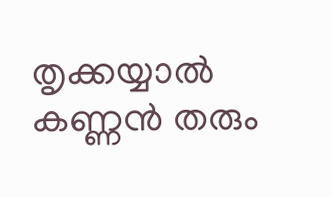തൃക്കയ്യാൽ കണ്ണൻ തരും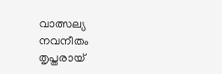വാത്സല്യ നവനീതം
തൃപ്തരായ്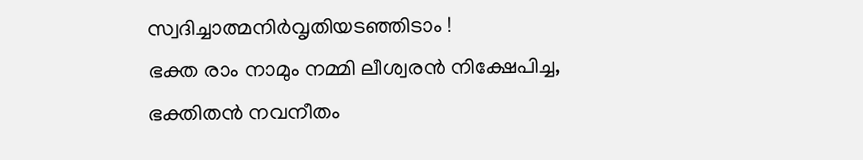സ്വദിച്ചാത്മനിർവൃതിയടഞ്ഞിടാം !
ഭക്ത രാം നാമും നമ്മി ലീശ്വരൻ നിക്ഷേപിച്ച,
ഭക്തിതൻ നവനീതം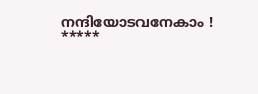നന്ദിയോടവനേകാം !
*****